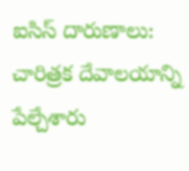ఐసిస్ దారుణాలు: చారిత్రక దేవాలయాన్ని పేల్చేశారు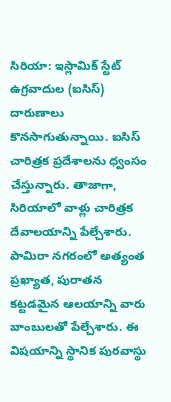సిరియా: ఇస్లామిక్ స్టేట్ ఉగ్రవాదుల (ఐసిస్) దారుణాలు కొనసాగుతున్నాయి. ఐసిస్ చారిత్రక ప్రదేశాలను ధ్వంసం చేస్తున్నారు. తాజాగా, సిరియాలో వాళ్లు చారిత్రక దేవాలయాన్ని పేల్చేశారు.
పామిరా నగరంలో అత్యంత ప్రఖ్యాత, పురాతన కట్టడమైన ఆలయాన్ని వారు బాంబులతో పేల్చేశారు. ఈ విషయాన్ని స్థానిక పురవాస్థు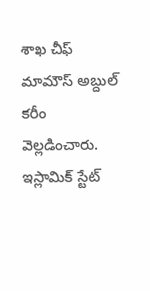శాఖ చీఫ్ మామౌస్ అబ్దుల్ కరీం వెల్లడించారు.
ఇస్లామిక్ స్టేట్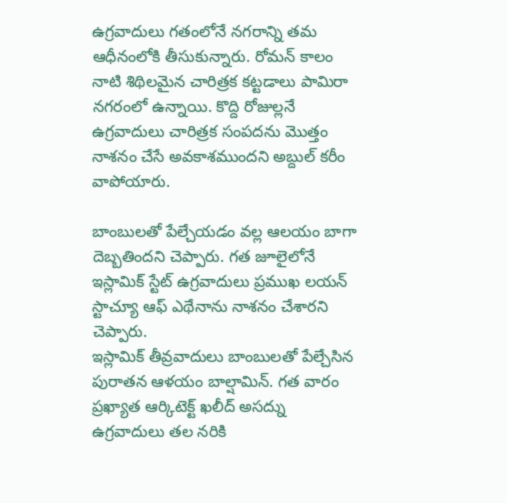ఉగ్రవాదులు గతంలోనే నగరాన్ని తమ ఆధీనంలోకి తీసుకున్నారు. రోమన్ కాలం నాటి శిథిలమైన చారిత్రక కట్టడాలు పామిరా నగరంలో ఉన్నాయి. కొద్ది రోజుల్లనే ఉగ్రవాదులు చారిత్రక సంపదను మొత్తం నాశనం చేసే అవకాశముందని అబ్దుల్ కరీం వాపోయారు.

బాంబులతో పేల్చేయడం వల్ల ఆలయం బాగా దెబ్బతిందని చెప్పారు. గత జూలైలోనే ఇస్లామిక్ స్టేట్ ఉగ్రవాదులు ప్రముఖ లయన్ స్టాచ్యూ ఆఫ్ ఎథేనాను నాశనం చేశారని చెప్పారు.
ఇస్లామిక్ తీవ్రవాదులు బాంబులతో పేల్చేసిన పురాతన ఆళయం బాల్షామిన్. గత వారం ప్రఖ్యాత ఆర్కిటెక్ట్ ఖలీద్ అసద్ను ఉగ్రవాదులు తల నరికి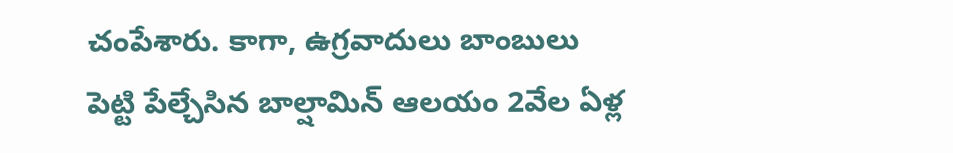చంపేశారు. కాగా, ఉగ్రవాదులు బాంబులు పెట్టి పేల్చేసిన బాల్షామిన్ ఆలయం 2వేల ఏళ్ల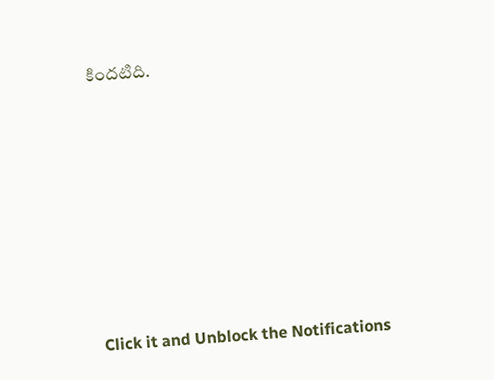కిందటిది.












Click it and Unblock the Notifications